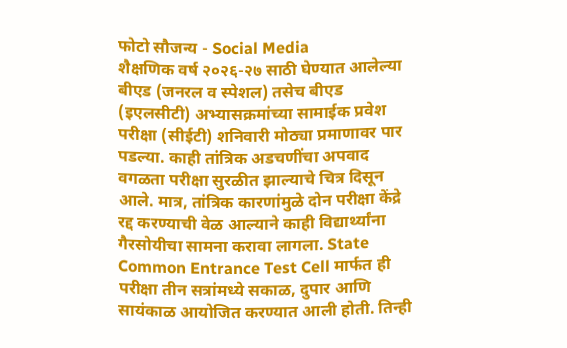फोटो सौजन्य - Social Media
शैक्षणिक वर्ष २०२६-२७ साठी घेण्यात आलेल्या बीएड (जनरल व स्पेशल) तसेच बीएड (इएलसीटी) अभ्यासक्रमांच्या सामाईक प्रवेश परीक्षा (सीईटी) शनिवारी मोठ्या प्रमाणावर पार पडल्या. काही तांत्रिक अडचणींचा अपवाद वगळता परीक्षा सुरळीत झाल्याचे चित्र दिसून आले. मात्र, तांत्रिक कारणांमुळे दोन परीक्षा केंद्रे रद्द करण्याची वेळ आल्याने काही विद्यार्थ्यांना गैरसोयीचा सामना करावा लागला. State Common Entrance Test Cell मार्फत ही परीक्षा तीन सत्रांमध्ये सकाळ, दुपार आणि सायंकाळ आयोजित करण्यात आली होती. तिन्ही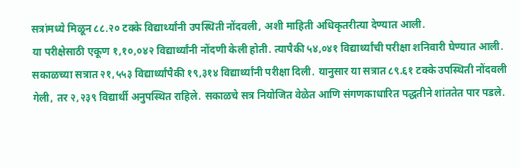सत्रांमध्ये मिळून ८८.२० टक्के विद्यार्थ्यांनी उपस्थिती नोंदवली, अशी माहिती अधिकृतरीत्या देण्यात आली.
या परीक्षेसाठी एकूण १,१०,०४२ विद्यार्थ्यांनी नोंदणी केली होती. त्यापैकी ५४,०४१ विद्यार्थ्यांची परीक्षा शनिवारी घेण्यात आली. सकाळच्या सत्रात २१,५५३ विद्यार्थ्यांपैकी १९,३१४ विद्यार्थ्यांनी परीक्षा दिली. यानुसार या सत्रात ८९.६१ टक्के उपस्थिती नोंदवली गेली, तर २,२३९ विद्यार्थी अनुपस्थित राहिले. सकाळचे सत्र नियोजित वेळेत आणि संगणकाधारित पद्धतीने शांततेत पार पडले.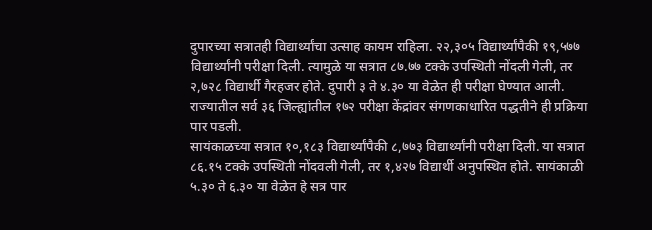दुपारच्या सत्रातही विद्यार्थ्यांचा उत्साह कायम राहिला. २२,३०५ विद्यार्थ्यांपैकी १९,५७७ विद्यार्थ्यांनी परीक्षा दिली. त्यामुळे या सत्रात ८७.७७ टक्के उपस्थिती नोंदली गेली, तर २,७२८ विद्यार्थी गैरहजर होते. दुपारी ३ ते ४.३० या वेळेत ही परीक्षा घेण्यात आली. राज्यातील सर्व ३६ जिल्ह्यांतील १७२ परीक्षा केंद्रांवर संगणकाधारित पद्धतीने ही प्रक्रिया पार पडली.
सायंकाळच्या सत्रात १०,१८३ विद्यार्थ्यांपैकी ८,७७३ विद्यार्थ्यांनी परीक्षा दिली. या सत्रात ८६.१५ टक्के उपस्थिती नोंदवली गेली, तर १,४२७ विद्यार्थी अनुपस्थित होते. सायंकाळी ५.३० ते ६.३० या वेळेत हे सत्र पार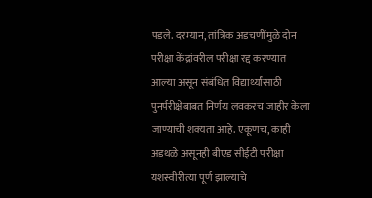पडले. दरम्यान, तांत्रिक अडचणींमुळे दोन परीक्षा केंद्रांवरील परीक्षा रद्द करण्यात आल्या असून संबंधित विद्यार्थ्यांसाठी पुनर्परीक्षेबाबत निर्णय लवकरच जाहीर केला जाण्याची शक्यता आहे. एकूणच, काही अडथळे असूनही बीएड सीईटी परीक्षा यशस्वीरीत्या पूर्ण झाल्याचे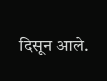दिसून आले.